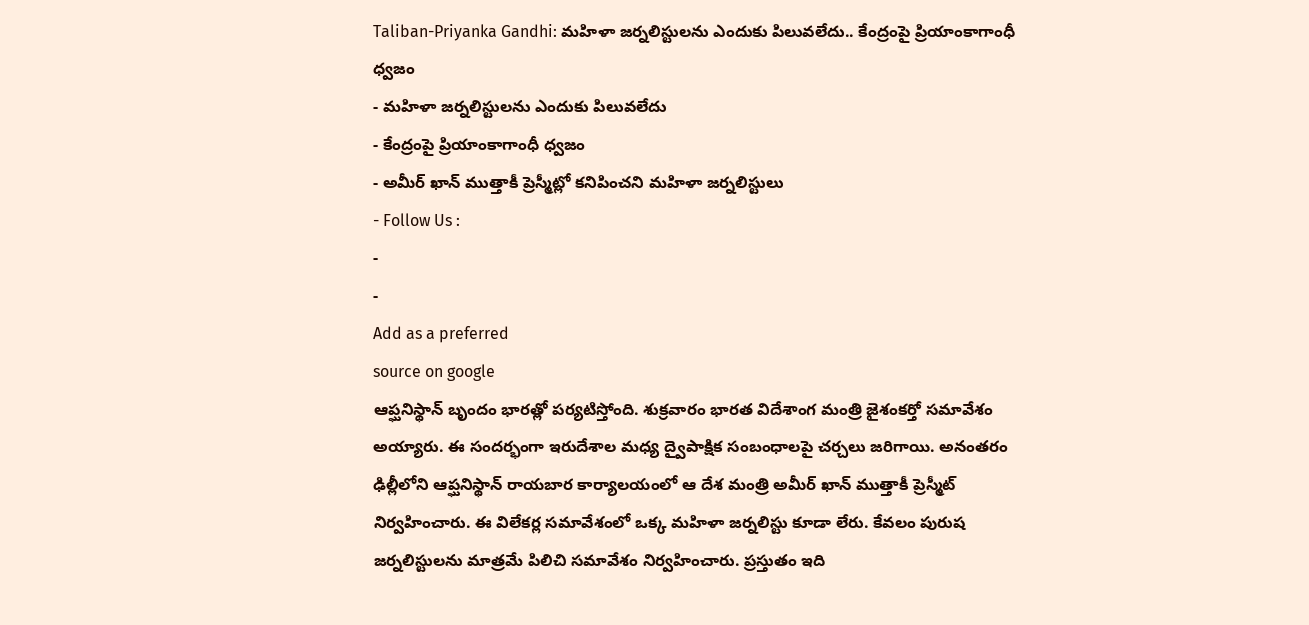Taliban-Priyanka Gandhi: మహిళా జర్నలిస్టులను ఎందుకు పిలువలేదు.. కేంద్రంపై ప్రియాంకాగాంధీ ధ్వజం
- మహిళా జర్నలిస్టులను ఎందుకు పిలువలేదు
- కేంద్రంపై ప్రియాంకాగాంధీ ధ్వజం
- అమీర్ ఖాన్ ముత్తాకీ ప్రెస్మీట్లో కనిపించని మహిళా జర్నలిస్టులు
- Follow Us :
-
-
Add as a preferred
source on google
ఆప్ఘనిస్థాన్ బృందం భారత్లో పర్యటిస్తోంది. శుక్రవారం భారత విదేశాంగ మంత్రి జైశంకర్తో సమావేశం అయ్యారు. ఈ సందర్భంగా ఇరుదేశాల మధ్య ద్వైపాక్షిక సంబంధాలపై చర్చలు జరిగాయి. అనంతరం ఢిల్లీలోని ఆప్ఘనిస్థాన్ రాయబార కార్యాలయంలో ఆ దేశ మంత్రి అమీర్ ఖాన్ ముత్తాకీ ప్రెస్మీట్ నిర్వహించారు. ఈ విలేకర్ల సమావేశంలో ఒక్క మహిళా జర్నలిస్టు కూడా లేరు. కేవలం పురుష జర్నలిస్టులను మాత్రమే పిలిచి సమావేశం నిర్వహించారు. ప్రస్తుతం ఇది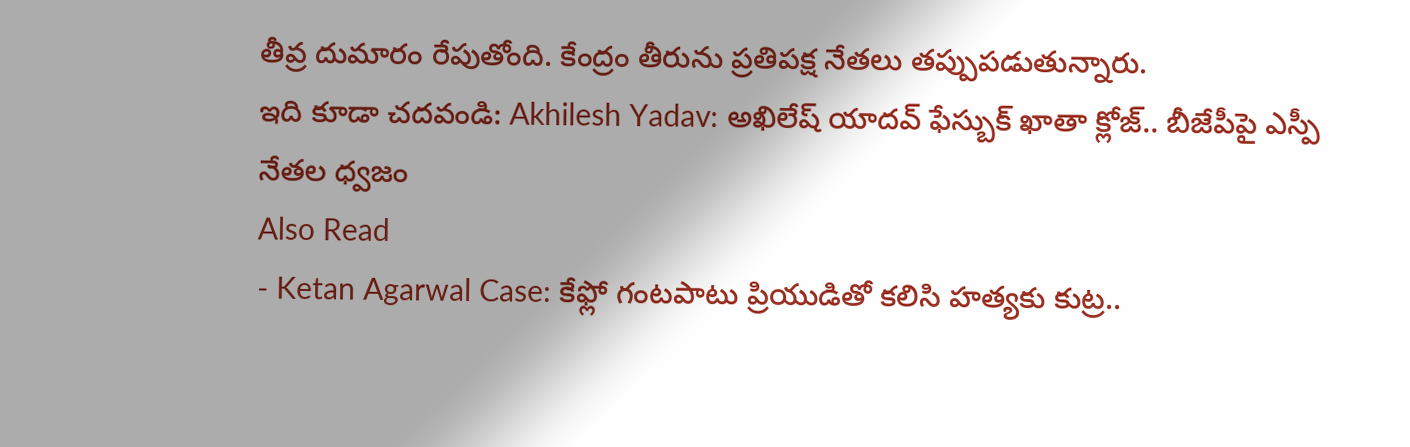తీవ్ర దుమారం రేపుతోంది. కేంద్రం తీరును ప్రతిపక్ష నేతలు తప్పుపడుతున్నారు.
ఇది కూడా చదవండి: Akhilesh Yadav: అఖిలేష్ యాదవ్ ఫేస్బుక్ ఖాతా క్లోజ్.. బీజేపీపై ఎస్పీ నేతల ధ్వజం
Also Read
- Ketan Agarwal Case: కేఫ్లో గంటపాటు ప్రియుడితో కలిసి హత్యకు కుట్ర..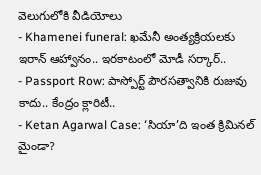వెలుగులోకి వీడియోలు
- Khamenei funeral: ఖమేనీ అంత్యక్రియలకు ఇరాన్ ఆహ్వానం.. ఇరకాటంలో మోడీ సర్కార్..
- Passport Row: పాస్పోర్ట్ పౌరసత్వానికి రుజువు కాదు.. కేంద్రం క్లారిటీ..
- Ketan Agarwal Case: ‘సియా’ది ఇంత క్రిమినల్ మైండా?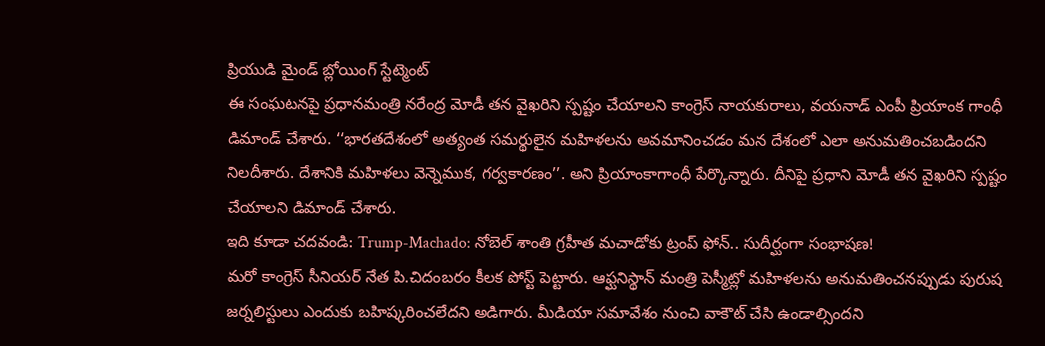ప్రియుడి మైండ్ బ్లోయింగ్ స్టేట్మెంట్
ఈ సంఘటనపై ప్రధానమంత్రి నరేంద్ర మోడీ తన వైఖరిని స్పష్టం చేయాలని కాంగ్రెస్ నాయకురాలు, వయనాడ్ ఎంపీ ప్రియాంక గాంధీ డిమాండ్ చేశారు. ‘‘భారతదేశంలో అత్యంత సమర్థులైన మహిళలను అవమానించడం మన దేశంలో ఎలా అనుమతించబడిందని నిలదీశారు. దేశానికి మహిళలు వెన్నెముక, గర్వకారణం’’. అని ప్రియాంకాగాంధీ పేర్కొన్నారు. దీనిపై ప్రధాని మోడీ తన వైఖరిని స్పష్టం చేయాలని డిమాండ్ చేశారు.
ఇది కూడా చదవండి: Trump-Machado: నోబెల్ శాంతి గ్రహీత మచాడోకు ట్రంప్ ఫోన్.. సుదీర్ఘంగా సంభాషణ!
మరో కాంగ్రెస్ సీనియర్ నేత పి.చిదంబరం కీలక పోస్ట్ పెట్టారు. ఆఫ్ఘనిస్థాన్ మంత్రి పెస్మీట్లో మహిళలను అనుమతించనప్పుడు పురుష జర్నలిస్టులు ఎందుకు బహిష్కరించలేదని అడిగారు. మీడియా సమావేశం నుంచి వాకౌట్ చేసి ఉండాల్సిందని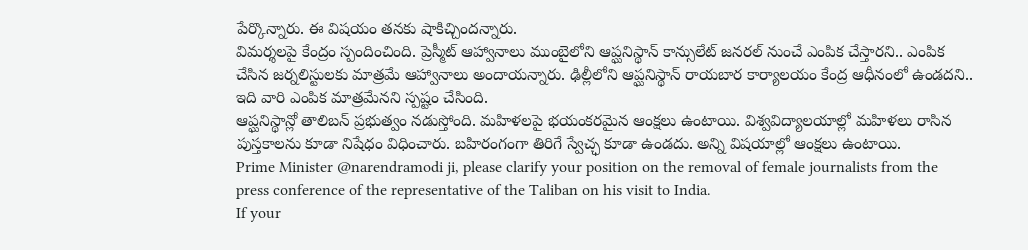పేర్కొన్నారు. ఈ విషయం తనకు షాకిచ్చిందన్నారు.
విమర్శలపై కేంద్రం స్పందించింది. ప్రెస్మీట్ ఆహ్వానాలు ముంబైలోని ఆప్ఘనిస్థాన్ కాన్సులేట్ జనరల్ నుంచే ఎంపిక చేస్తారని.. ఎంపిక చేసిన జర్నలిస్టులకు మాత్రమే ఆహ్వానాలు అందాయన్నారు. ఢిల్లీలోని ఆప్ఘనిస్థాన్ రాయబార కార్యాలయం కేంద్ర ఆధీనంలో ఉండదని.. ఇది వారి ఎంపిక మాత్రమేనని స్పష్టం చేసింది.
ఆప్ఘనిస్థాన్లో తాలిబన్ ప్రభుత్వం నడుస్తోంది. మహిళలపై భయంకరమైన ఆంక్షలు ఉంటాయి. విశ్వవిద్యాలయాల్లో మహిళలు రాసిన పుస్తకాలను కూడా నిషేధం విధించారు. బహిరంగంగా తిరిగే స్వేచ్ఛ కూడా ఉండదు. అన్ని విషయాల్లో ఆంక్షలు ఉంటాయి.
Prime Minister @narendramodi ji, please clarify your position on the removal of female journalists from the press conference of the representative of the Taliban on his visit to India.
If your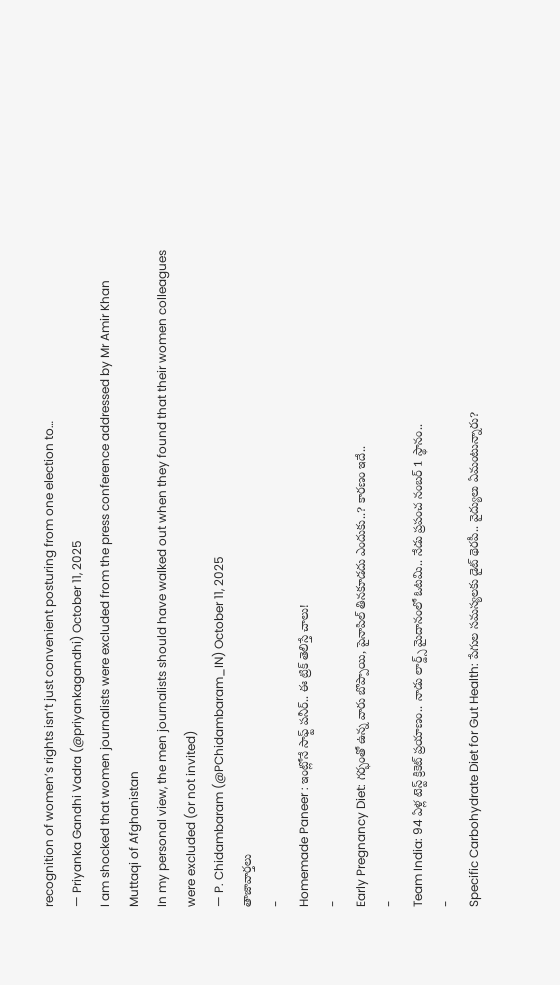recognition of women’s rights isn’t just convenient posturing from one election to…
— Priyanka Gandhi Vadra (@priyankagandhi) October 11, 2025
I am shocked that women journalists were excluded from the press conference addressed by Mr Amir Khan Muttaqi of Afghanistan
In my personal view, the men journalists should have walked out when they found that their women colleagues were excluded (or not invited)
— P. Chidambaram (@PChidambaram_IN) October 11, 2025
తాజావార్తలు
-
Homemade Paneer : ఇంట్లోనే సాఫ్ట్ పనీర్.. ఈ ట్రిక్ తెలిస్తే చాలు!
-
Early Pregnancy Diet: గర్భంతో ఉన్న వారు బొప్పాయి, పైనాపిల్ తినకూడదు ఎందుకు..? కారణం ఇదే..
-
Team India: 94 ఏళ్ల టెస్ట్ క్రికెట్ ప్రయాణం.. నాడు లార్డ్స్ మైదానంలో ఓటమి.. నేడు ప్రపంచ నంబర్ 1 స్థానం..
-
Specific Carbohydrate Diet for Gut Health: పేగుల సమస్యలకు డైట్ థెరపీ.. వైద్యులు ఏమంటున్నారు?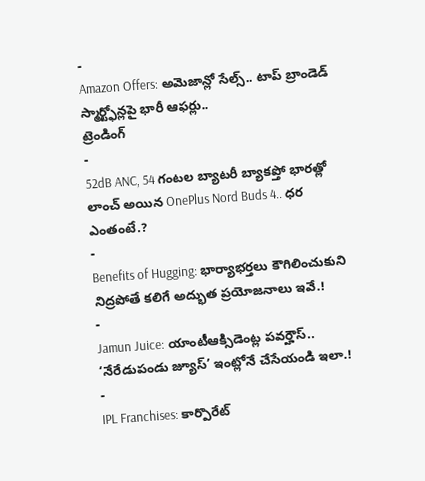-
Amazon Offers: అమెజాన్లో సేల్స్.. టాప్ బ్రాండెడ్ స్మార్ట్ఫోన్లపై భారీ ఆఫర్లు..
ట్రెండింగ్
-
52dB ANC, 54 గంటల బ్యాటరీ బ్యాకప్తో భారత్లో లాంచ్ అయిన OnePlus Nord Buds 4.. ధర ఎంతంటే.?
-
Benefits of Hugging: భార్యాభర్తలు కౌగిలించుకుని నిద్రపోతే కలిగే అద్భుత ప్రయోజనాలు ఇవే.!
-
Jamun Juice: యాంటీఆక్సిడెంట్ల పవర్హౌస్.. ‘నేరేడుపండు జ్యూస్’ ఇంట్లోనే చేసేయండి ఇలా.!
-
IPL Franchises: కార్పొరేట్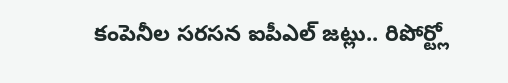కంపెనీల సరసన ఐపీఎల్ జట్లు.. రిపోర్ట్లో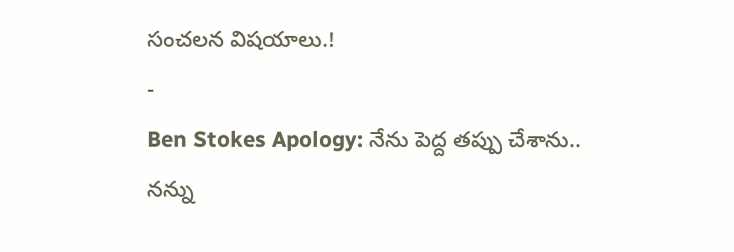సంచలన విషయాలు.!
-
Ben Stokes Apology: నేను పెద్ద తప్పు చేశాను.. నన్ను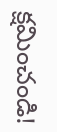క్షమించండి!